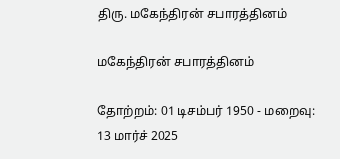திரு. மகேந்திரன் சபாரத்தினம்

மகேந்திரன் சபாரத்தினம்

தோற்றம்: 01 டிசம்பர் 1950 - மறைவு: 13 மார்ச் 2025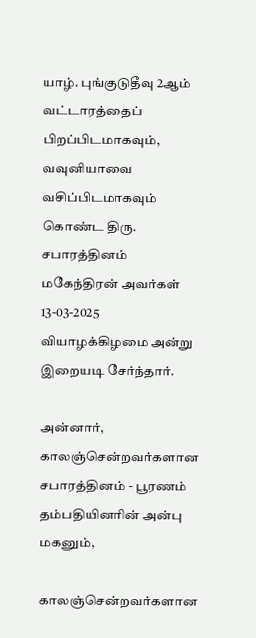யாழ். புங்குடுதீவு 2ஆம் வட்டாரத்தைப் பிறப்பிடமாகவும், வவுனியாவை வசிப்பிடமாகவும் கொண்ட திரு. சபாரத்தினம் மகேந்திரன் அவர்கள் 13-03-2025 வியாழக்கிழமை அன்று இறையடி சேர்ந்தார்.

அன்னார், காலஞ்சென்றவர்களான சபாரத்தினம் - பூரணம் தம்பதியினரின் அன்பு மகனும்,

காலஞ்சென்றவர்களான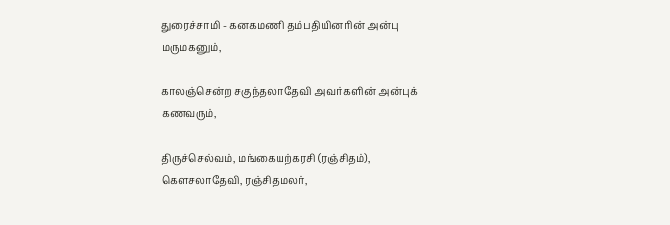துரைச்சாமி - கனகமணி தம்பதியினரின் அன்பு மருமகனும்,

காலஞ்சென்ற சகுந்தலாதேவி அவர்களின் அன்புக் கணவரும்,

திருச்செல்வம், மங்கையற்கரசி (ரஞ்சிதம்), கெளசலாதேவி, ரஞ்சிதமலர்,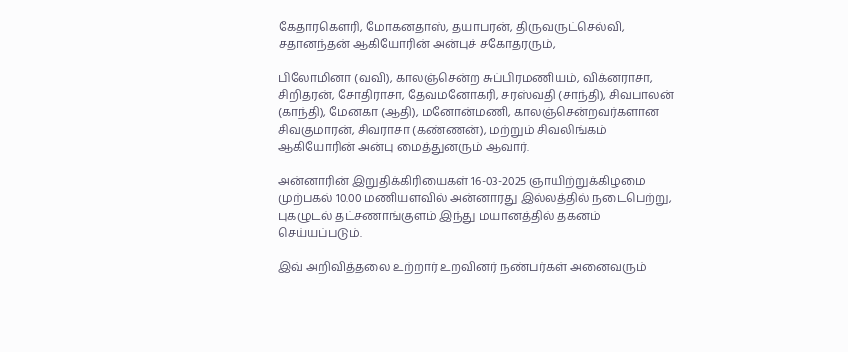கேதாரகெளரி, மோகனதாஸ், தயாபரன், திருவருட்செல்வி, சதானந்தன் ஆகியோரின் அன்புச் சகோதரரும்,

பிலோமினா (வவி), காலஞ்சென்ற சுப்பிரமணியம், விக்னராசா, சிறிதரன், சோதிராசா, தேவமனோகரி, சரஸ்வதி (சாந்தி), சிவபாலன் (காந்தி), மேனகா (ஆதி), மனோன்மணி, காலஞ்சென்றவர்களான சிவகுமாரன், சிவராசா (கண்ணன்), மற்றும் சிவலிங்கம் ஆகியோரின் அன்பு மைத்துனரும் ஆவார்.

அன்னாரின் இறுதிக்கிரியைகள் 16-03-2025 ஞாயிற்றுக்கிழமை முற்பகல் 10.00 மணியளவில் அன்னாரது இல்லத்தில் நடைபெற்று, புகழுடல் தட்சணாங்குளம் இந்து மயானத்தில் தகனம் செய்யப்படும்.

இவ் அறிவித்தலை உற்றார் உறவினர் நண்பர்கள் அனைவரும்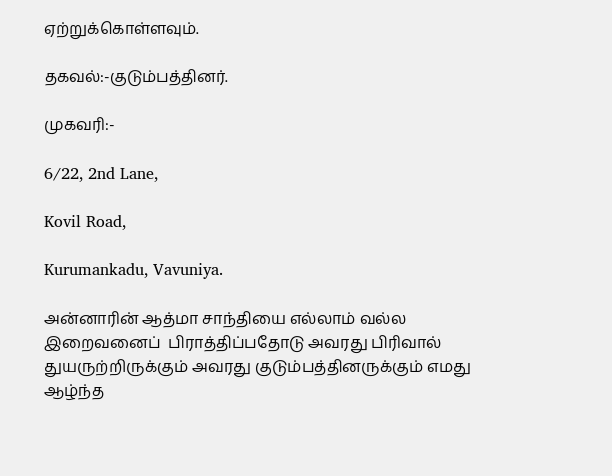ஏற்றுக்கொள்ளவும்.

தகவல்:-குடும்பத்தினர்.

முகவரி:-

6/22, 2nd Lane,

Kovil Road,

Kurumankadu, Vavuniya.

அன்னாரின் ஆத்மா சாந்தியை எல்லாம் வல்ல இறைவனைப்  பிராத்திப்பதோடு அவரது பிரிவால் துயருற்றிருக்கும் அவரது குடும்பத்தினருக்கும் எமது ஆழ்ந்த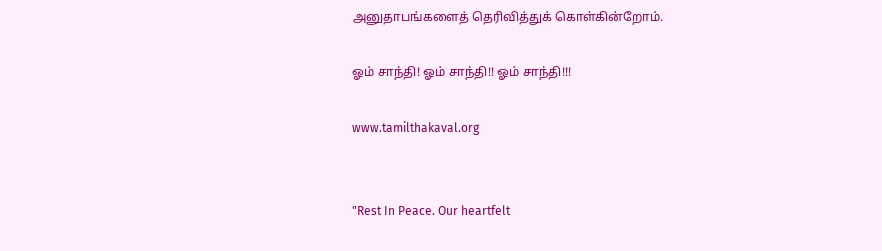அனுதாபங்களைத் தெரிவித்துக் கொள்கின்றோம்.

ஓம் சாந்தி! ஓம் சாந்தி!! ஓம் சாந்தி!!!

www.tamilthakaval.org


"Rest In Peace. Our heartfelt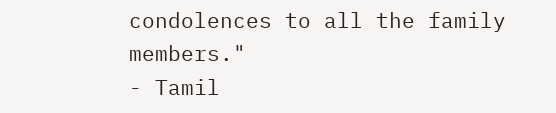condolences to all the family members."
- Tamil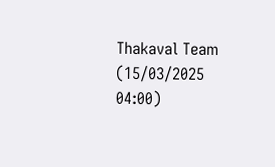Thakaval Team (15/03/2025 04:00)